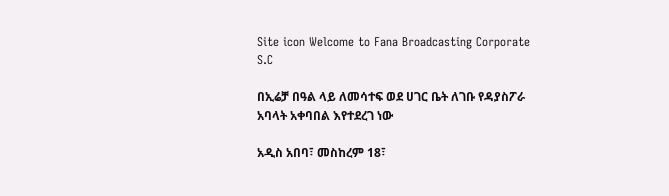Site icon Welcome to Fana Broadcasting Corporate S.C

በኢሬቻ በዓል ላይ ለመሳተፍ ወደ ሀገር ቤት ለገቡ የዳያስፖራ አባላት አቀባበል እየተደረገ ነው

አዲስ አበባ፣ መስከረም 18፣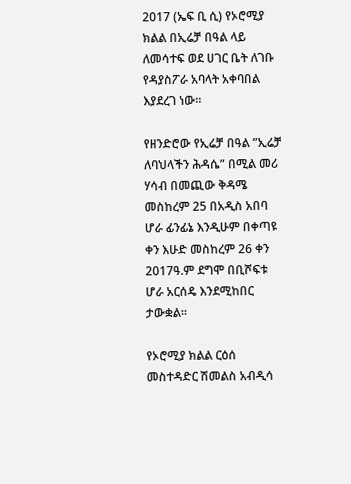2017 (ኤፍ ቢ ሲ) የኦሮሚያ ክልል በኢሬቻ በዓል ላይ ለመሳተፍ ወደ ሀገር ቤት ለገቡ የዳያስፖራ አባላት አቀባበል እያደረገ ነው።

የዘንድሮው የኢሬቻ በዓል ”ኢሬቻ ለባህላችን ሕዳሴ” በሚል መሪ ሃሳብ በመጪው ቅዳሜ መስከረም 25 በአዲስ አበባ ሆራ ፊንፊኔ እንዲሁም በቀጣዩ ቀን እሁድ መስከረም 26 ቀን 2017ዓ.ም ደግሞ በቢሾፍቱ ሆራ አርሰዴ እንደሚከበር ታውቋል፡፡

የኦሮሚያ ክልል ርዕሰ መስተዳድር ሽመልስ አብዲሳ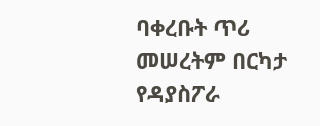ባቀረቡት ጥሪ መሠረትም በርካታ የዳያስፖራ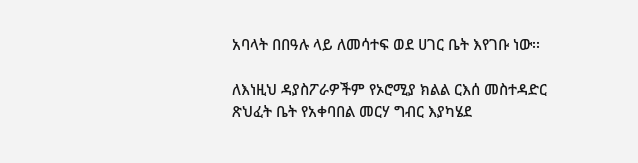አባላት በበዓሉ ላይ ለመሳተፍ ወደ ሀገር ቤት እየገቡ ነው፡፡

ለእነዚህ ዳያስፖራዎችም የኦሮሚያ ክልል ርእሰ መስተዳድር ጽህፈት ቤት የአቀባበል መርሃ ግብር እያካሄደ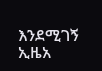እንደሚገኝ ኢዜአ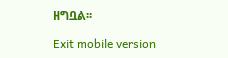ዘግቧል፡፡

Exit mobile version